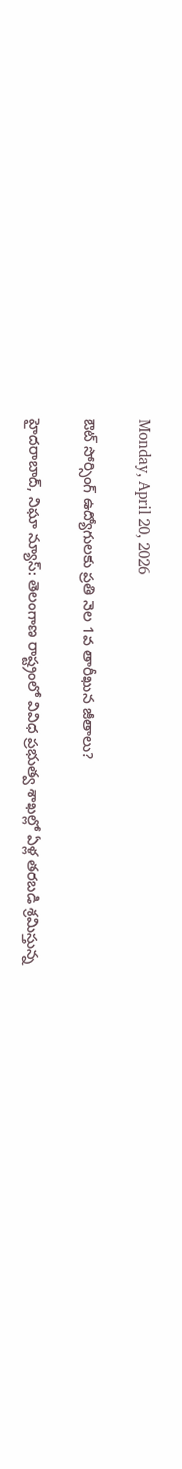Monday, April 20, 2026

ఔట్ సోర్సింగ్ ఉద్యోగులకు ప్రతి నెల 1వ తారీఖున జీతాలు?

హైదరాబాద్, నిఘా న్యూస్: తెలంగాణ రాష్ట్రంలో వివిధ ప్రభుత్వ శాఖల్లో ఏళ్ల తరబడి శ్రమిస్తున్న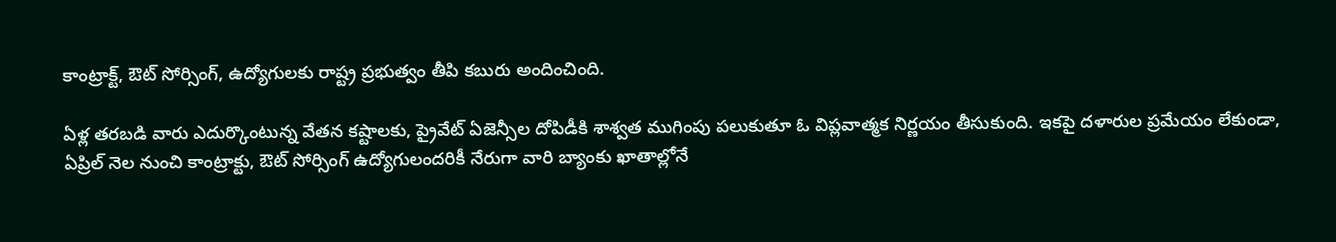కాంట్రాక్ట్, ఔట్ సోర్సింగ్, ఉద్యోగులకు రాష్ట్ర ప్రభుత్వం తీపి కబురు అందించింది.

ఏళ్ల తరబడి వారు ఎదుర్కొంటున్న వేతన కష్టాలకు, ప్రైవేట్ ఏజెన్సీల దోపిడీకి శాశ్వత ముగింపు పలుకుతూ ఓ విప్లవాత్మక నిర్ణయం తీసుకుంది. ఇకపై దళారుల ప్రమేయం లేకుండా, ఏప్రిల్ నెల నుంచి కాంట్రాక్టు, ఔట్ సోర్సింగ్ ఉద్యోగులందరికీ నేరుగా వారి బ్యాంకు ఖాతాల్లోనే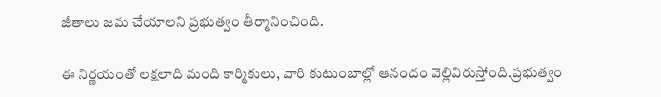జీతాలు జమ చేయాలని ప్రభుత్వం తీర్మానించింది.

ఈ నిర్ణయంతో లక్షలాది మంది కార్మికులు, వారి కుటుంబాల్లో ఆనందం వెల్లివిరుస్తోంది.ప్రభుత్వం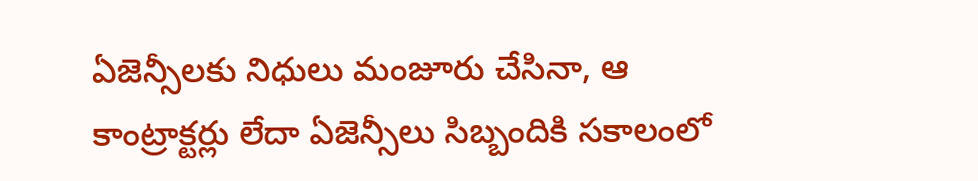ఏజెన్సీలకు నిధులు మంజూరు చేసినా, ఆ కాంట్రాక్టర్లు లేదా ఏజెన్సీలు సిబ్బందికి సకాలంలో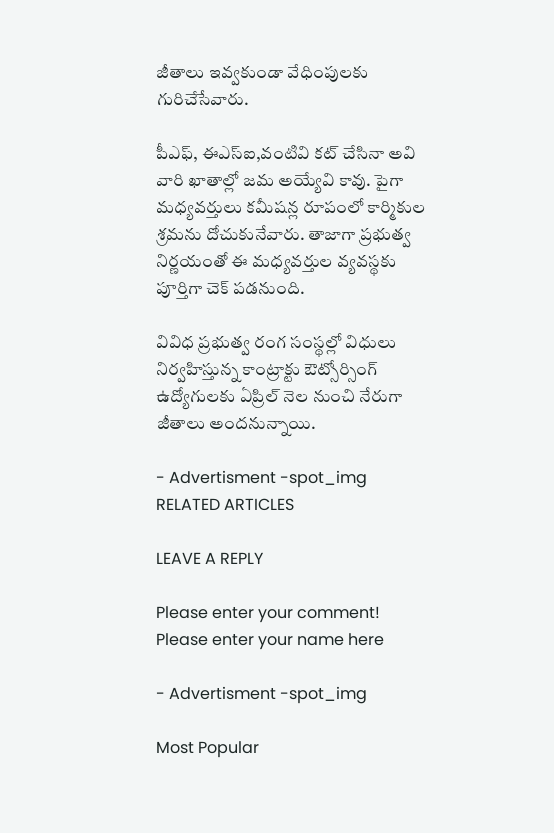జీతాలు ఇవ్వకుండా వేధింపులకు గురిచేసేవారు.

పీఎఫ్, ఈఎస్ఐ,వంటివి కట్ చేసినా అవి వారి ఖాతాల్లో జమ అయ్యేవి కావు. పైగా మధ్యవర్తులు కమీషన్ల రూపంలో కార్మికుల శ్రమను దోచుకునేవారు. తాజాగా ప్రభుత్వ నిర్ణయంతో ఈ మధ్యవర్తుల వ్యవస్థకు పూర్తిగా చెక్ పడనుంది.

వివిధ ప్రభుత్వ రంగ సంస్థల్లో విధులు నిర్వహిస్తున్న కాంట్రాక్టు ఔట్సోర్సింగ్ ఉద్యోగులకు ఏప్రిల్ నెల నుంచి నేరుగా జీతాలు అందనున్నాయి.

- Advertisment -spot_img
RELATED ARTICLES

LEAVE A REPLY

Please enter your comment!
Please enter your name here

- Advertisment -spot_img

Most Popular